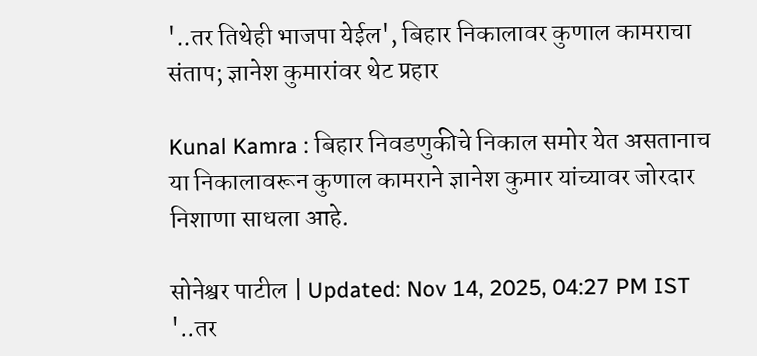'..तर तिथेही भाजपा येईल', बिहार निकालावर कुणाल कामराचा संताप; ज्ञानेश कुमारांवर थेट प्रहार

Kunal Kamra : बिहार निवडणुकीचे निकाल समोर येत असतानाच या निकालावरून कुणाल कामराने ज्ञानेश कुमार यांच्यावर जोरदार निशाणा साधला आहे.

सोनेश्वर पाटील | Updated: Nov 14, 2025, 04:27 PM IST
'..तर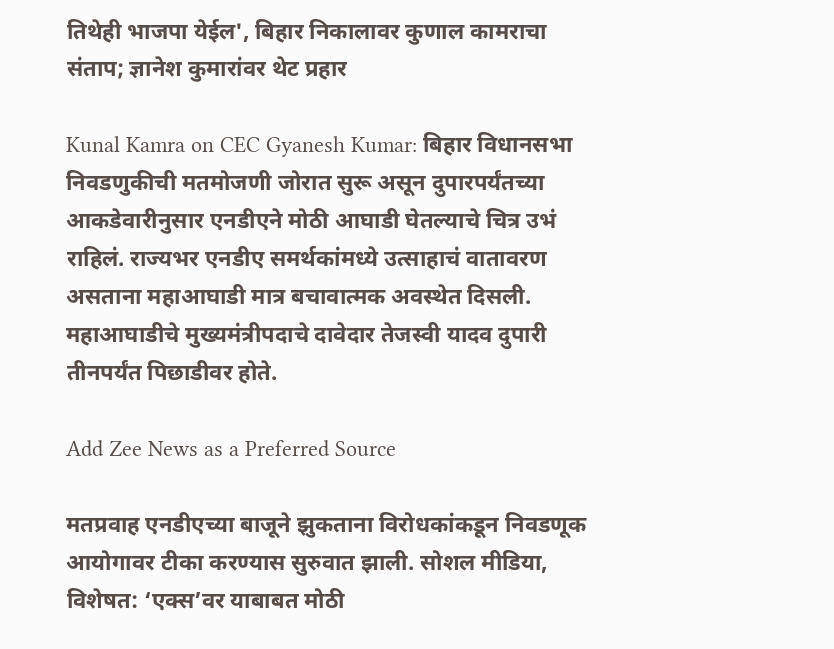तिथेही भाजपा येईल', बिहार निकालावर कुणाल कामराचा संताप; ज्ञानेश कुमारांवर थेट प्रहार

Kunal Kamra on CEC Gyanesh Kumar: बिहार विधानसभा निवडणुकीची मतमोजणी जोरात सुरू असून दुपारपर्यंतच्या आकडेवारीनुसार एनडीएने मोठी आघाडी घेतल्याचे चित्र उभं राहिलं. राज्यभर एनडीए समर्थकांमध्ये उत्साहाचं वातावरण असताना महाआघाडी मात्र बचावात्मक अवस्थेत दिसली. महाआघाडीचे मुख्यमंत्रीपदाचे दावेदार तेजस्वी यादव दुपारी तीनपर्यंत पिछाडीवर होते.

Add Zee News as a Preferred Source

मतप्रवाह एनडीएच्या बाजूने झुकताना विरोधकांकडून निवडणूक आयोगावर टीका करण्यास सुरुवात झाली. सोशल मीडिया, विशेषत: ‘एक्स’वर याबाबत मोठी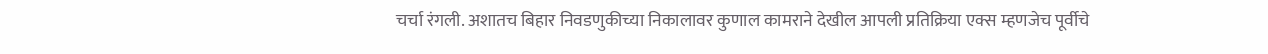चर्चा रंगली. अशातच बिहार निवडणुकीच्या निकालावर कुणाल कामराने देखील आपली प्रतिक्रिया एक्स म्हणजेच पूर्वीचे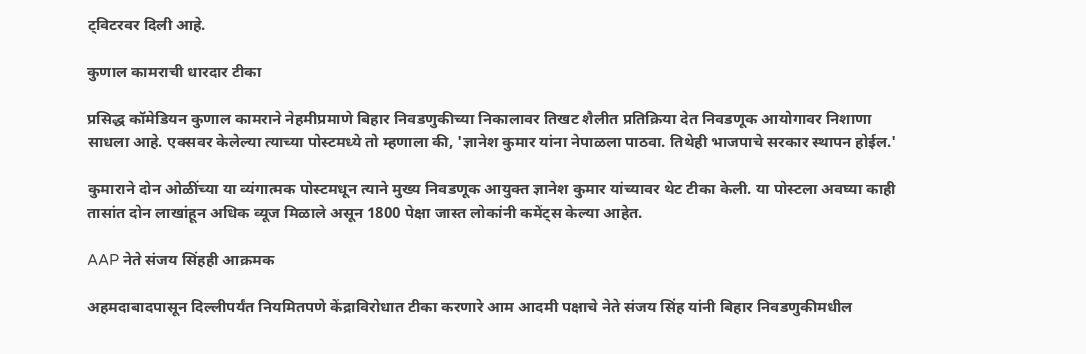ट्विटरवर दिली आहे.

कुणाल कामराची धारदार टीका

प्रसिद्ध कॉमेडियन कुणाल कामराने नेहमीप्रमाणे बिहार निवडणुकीच्या निकालावर तिखट शैलीत प्रतिक्रिया देत निवडणूक आयोगावर निशाणा साधला आहे. एक्सवर केलेल्या त्याच्या पोस्टमध्ये तो म्हणाला की, 'ज्ञानेश कुमार यांना नेपाळला पाठवा. तिथेही भाजपाचे सरकार स्थापन होईल.'

कुमाराने दोन ओळींच्या या व्यंगात्मक पोस्टमधून त्याने मुख्य निवडणूक आयुक्त ज्ञानेश कुमार यांच्यावर थेट टीका केली. या पोस्टला अवघ्या काही तासांत दोन लाखांहून अधिक व्यूज मिळाले असून 1800 पेक्षा जास्त लोकांनी कमेंट्स केल्या आहेत.

AAP नेते संजय सिंहही आक्रमक

अहमदाबादपासून दिल्लीपर्यंत नियमितपणे केंद्राविरोधात टीका करणारे आम आदमी पक्षाचे नेते संजय सिंह यांनी बिहार निवडणुकीमधील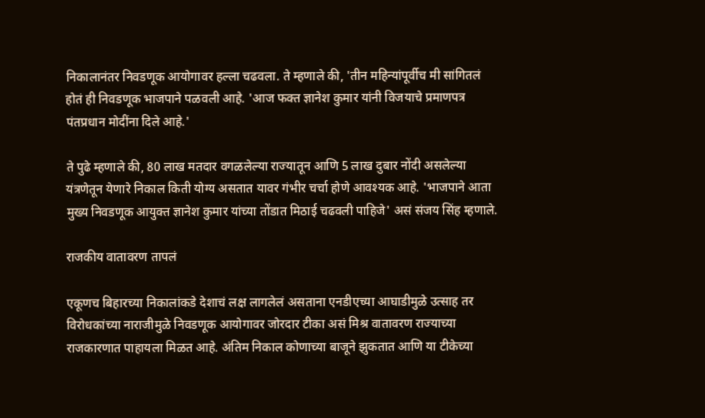निकालानंतर निवडणूक आयोगावर हल्ला चढवला. ते म्हणाले की, 'तीन महिन्यांपूर्वीच मी सांगितलं होतं ही निवडणूक भाजपाने पळवली आहे. 'आज फक्त ज्ञानेश कुमार यांनी विजयाचे प्रमाणपत्र पंतप्रधान मोदींना दिले आहे.'

ते पुढे म्हणाले की, 80 लाख मतदार वगळलेल्या राज्यातून आणि 5 लाख दुबार नोंदी असलेल्या यंत्रणेतून येणारे निकाल किती योग्य असतात यावर गंभीर चर्चा होणे आवश्यक आहे. 'भाजपाने आता मुख्य निवडणूक आयुक्त ज्ञानेश कुमार यांच्या तोंडात मिठाई चढवली पाहिजे' असं संजय सिंह म्हणाले.

राजकीय वातावरण तापलं

एकूणच बिहारच्या निकालांकडे देशाचं लक्ष लागलेलं असताना एनडीएच्या आघाडीमुळे उत्साह तर विरोधकांच्या नाराजीमुळे निवडणूक आयोगावर जोरदार टीका असं मिश्र वातावरण राज्याच्या राजकारणात पाहायला मिळत आहे. अंतिम निकाल कोणाच्या बाजूने झुकतात आणि या टीकेच्या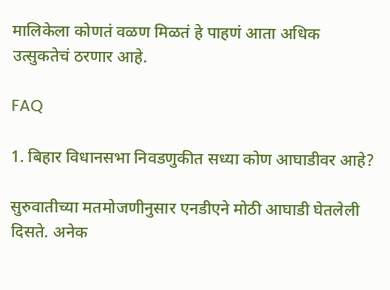मालिकेला कोणतं वळण मिळतं हे पाहणं आता अधिक उत्सुकतेचं ठरणार आहे.

FAQ

1. बिहार विधानसभा निवडणुकीत सध्या कोण आघाडीवर आहे?

सुरुवातीच्या मतमोजणीनुसार एनडीएने मोठी आघाडी घेतलेली दिसते. अनेक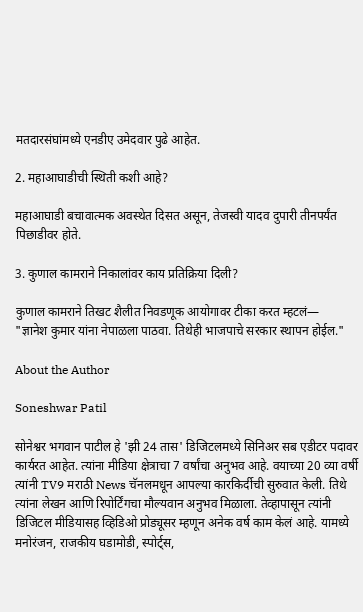मतदारसंघांमध्ये एनडीए उमेदवार पुढे आहेत.

2. महाआघाडीची स्थिती कशी आहे?

महाआघाडी बचावात्मक अवस्थेत दिसत असून, तेजस्वी यादव दुपारी तीनपर्यंत पिछाडीवर होते.

3. कुणाल कामराने निकालांवर काय प्रतिक्रिया दिली?

कुणाल कामराने तिखट शैलीत निवडणूक आयोगावर टीका करत म्हटलं—
"ज्ञानेश कुमार यांना नेपाळला पाठवा. तिथेही भाजपाचे सरकार स्थापन होईल."

About the Author

Soneshwar Patil

सोनेश्वर भगवान पाटील हे 'झी 24 तास' डिजिटलमध्ये सिनिअर सब एडीटर पदावर कार्यरत आहेत. त्यांना मीडिया क्षेत्राचा 7 वर्षांचा अनुभव आहे. वयाच्या 20 व्या वर्षी त्यांनी TV9 मराठी News चॅनलमधून आपल्या कारकिर्दीची सुरुवात केली. तिथे त्यांना लेखन आणि रिपोर्टिंगचा मौल्यवान अनुभव मिळाला. तेव्हापासून त्यांनी डिजिटल मीडियासह व्हिडिओ प्रोड्यूसर म्हणून अनेक वर्ष काम केलं आहे. यामध्ये मनोरंजन, राजकीय घडामोडी, स्पोर्ट्स,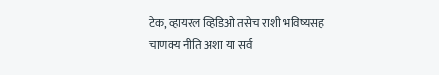टेक, व्हायरल व्हिडिओ तसेच राशी भविष्यसह चाणक्य नीति अशा या सर्व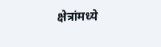क्षेत्रांमध्ये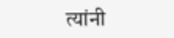त्यांनी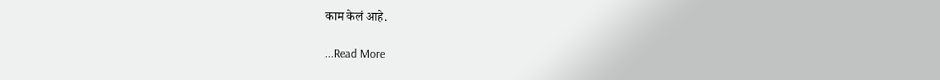काम केलं आहे.

...Read More